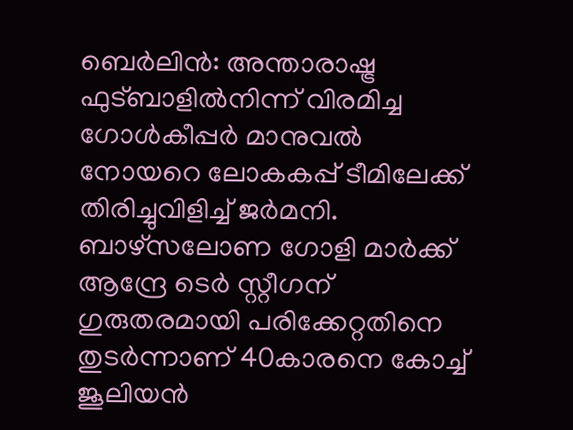ബെർലിൻ: അന്താരാഷ്ട്ര ഫുട്ബാളിൽനിന്ന് വിരമിച്ച ഗോൾകീപ്പർ മാനുവൽ നോയറെ ലോകകപ്പ് ടീമിലേക്ക് തിരിച്ചുവിളിച്ച് ജർമനി. ബാഴ്സലോണ ഗോളി മാർക്ക് ആന്ദ്രേ ടെർ സ്റ്റീഗന് ഗുരുതരമായി പരിക്കേറ്റതിനെ തുടർന്നാണ് 40കാരനെ കോച്ച് ജൂലിയൻ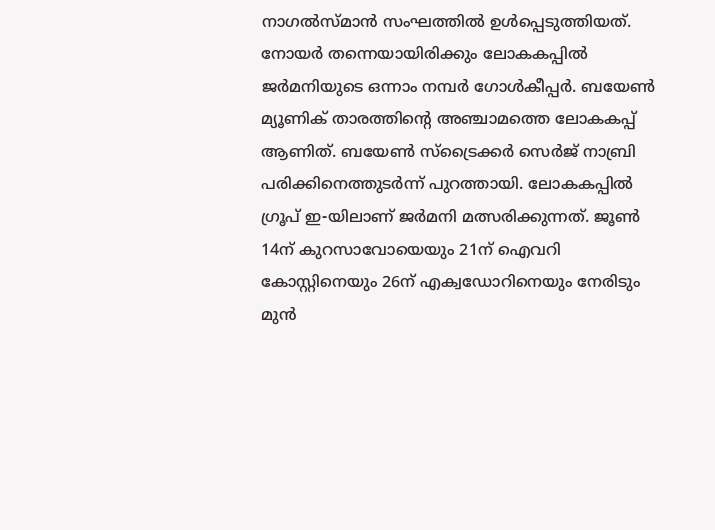നാഗൽസ്മാൻ സംഘത്തിൽ ഉൾപ്പെടുത്തിയത്. നോയർ തന്നെയായിരിക്കും ലോകകപ്പിൽ ജർമനിയുടെ ഒന്നാം നമ്പർ ഗോൾകീപ്പർ. ബയേൺ മ്യൂണിക് താരത്തിന്റെ അഞ്ചാമത്തെ ലോകകപ്പ് ആണിത്. ബയേൺ സ്ട്രൈക്കർ സെർജ് നാബ്രി പരിക്കിനെത്തുടർന്ന് പുറത്തായി. ലോകകപ്പിൽ ഗ്രൂപ് ഇ-യിലാണ് ജർമനി മത്സരിക്കുന്നത്. ജൂൺ 14ന് കുറസാവോയെയും 21ന് ഐവറി കോസ്റ്റിനെയും 26ന് എക്വഡോറിനെയും നേരിടും മുൻ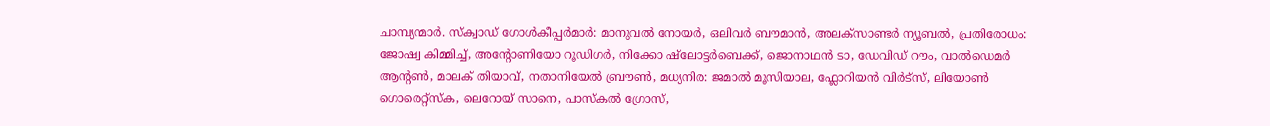ചാമ്പ്യന്മാർ. സ്ക്വാഡ് ഗോൾകീപ്പർമാർ: മാനുവൽ നോയർ, ഒലിവർ ബൗമാൻ, അലക്സാണ്ടർ ന്യൂബൽ, പ്രതിരോധം: ജോഷ്വ കിമ്മിച്ച്, അന്റോണിയോ റൂഡിഗർ, നിക്കോ ഷ്ലോട്ടർബെക്ക്, ജൊനാഥൻ ടാ, ഡേവിഡ് റൗം, വാൽഡെമർ ആന്റൺ, മാലക് തിയാവ്, നതാനിയേൽ ബ്രൗൺ, മധ്യനിര: ജമാൽ മൂസിയാല, ഫ്ലോറിയൻ വിർട്സ്, ലിയോൺ ഗൊരെറ്റ്സ്ക, ലെറോയ് സാനെ, പാസ്കൽ ഗ്രോസ്,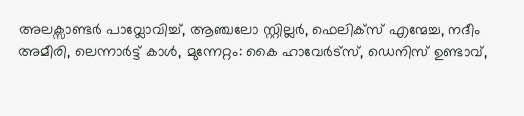അലക്സാണ്ടർ പാവ്ലോവിച്ച്, ആഞ്ചലോ സ്റ്റില്ലർ, ഫെലിക്സ് എന്മേച്ച, നദീം അമീരി, ലെന്നാർട്ട് കാൾ, മുന്നേറ്റം: കൈ ഹാവേർട്സ്, ഡെനിസ് ഉണ്ടാവ്,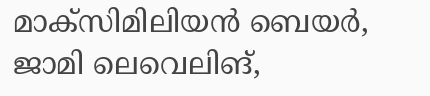മാക്സിമിലിയൻ ബെയർ, ജാമി ലെവെലിങ്,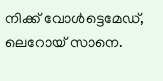നിക്ക് വോൾട്ടെമേഡ്, ലെറോയ് സാനെ.